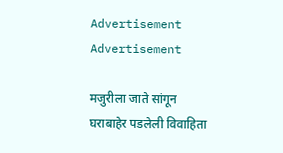Advertisement Advertisement

मजुरीला जाते सांगून घराबाहेर पडलेली विवाहिता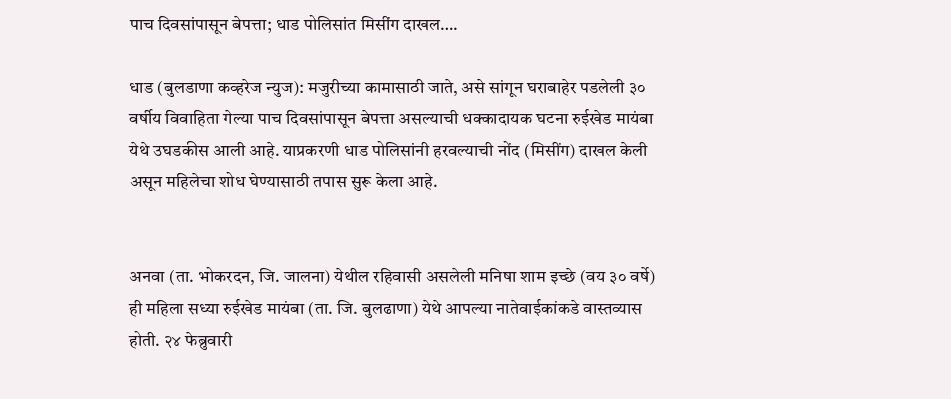पाच दिवसांपासून बेपत्ता; धाड पोलिसांत मिसींग दाखल….

धाड (बुलडाणा कव्हरेज न्युज): मजुरीच्या कामासाठी जाते, असे सांगून घराबाहेर पडलेली ३० वर्षीय विवाहिता गेल्या पाच दिवसांपासून बेपत्ता असल्याची धक्कादायक घटना रुईखेड मायंबा येथे उघडकीस आली आहे. याप्रकरणी धाड पोलिसांनी हरवल्याची नोंद (मिसींग) दाखल केली असून महिलेचा शोध घेण्यासाठी तपास सुरू केला आहे.


अनवा (ता. भोकरदन, जि. जालना) येथील रहिवासी असलेली मनिषा शाम इच्छे (वय ३० वर्षे) ही महिला सध्या रुईखेड मायंबा (ता. जि. बुलढाणा) येथे आपल्या नातेवाईकांकडे वास्तव्यास होती. २४ फेब्रुवारी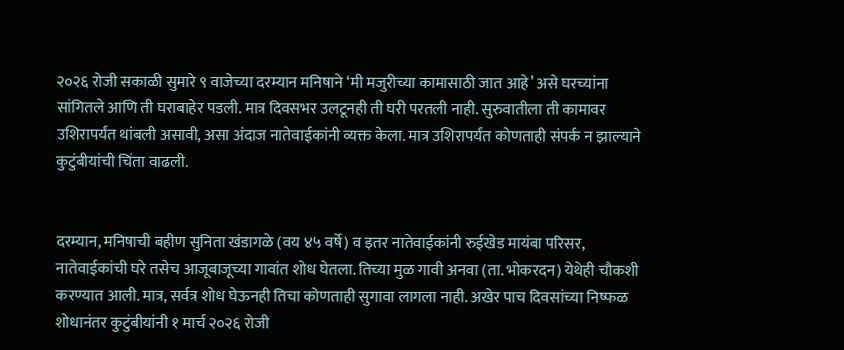२०२६ रोजी सकाळी सुमारे ९ वाजेच्या दरम्यान मनिषाने ‘मी मजुरीच्या कामासाठी जात आहे’ असे घरच्यांना सांगितले आणि ती घराबाहेर पडली. मात्र दिवसभर उलटूनही ती घरी परतली नाही. सुरुवातीला ती कामावर उशिरापर्यंत थांबली असावी, असा अंदाज नातेवाईकांनी व्यक्त केला. मात्र उशिरापर्यंत कोणताही संपर्क न झाल्याने कुटुंबीयांची चिंता वाढली.


दरम्यान, मनिषाची बहीण सुनिता खंडागळे (वय ४५ वर्षे) व इतर नातेवाईकांनी रुईखेड मायंबा परिसर, नातेवाईकांची घरे तसेच आजूबाजूच्या गावांत शोध घेतला. तिच्या मुळ गावी अनवा (ता. भोकरदन) येथेही चौकशी करण्यात आली. मात्र, सर्वत्र शोध घेऊनही तिचा कोणताही सुगावा लागला नाही. अखेर पाच दिवसांच्या निष्फळ शोधानंतर कुटुंबीयांनी १ मार्च २०२६ रोजी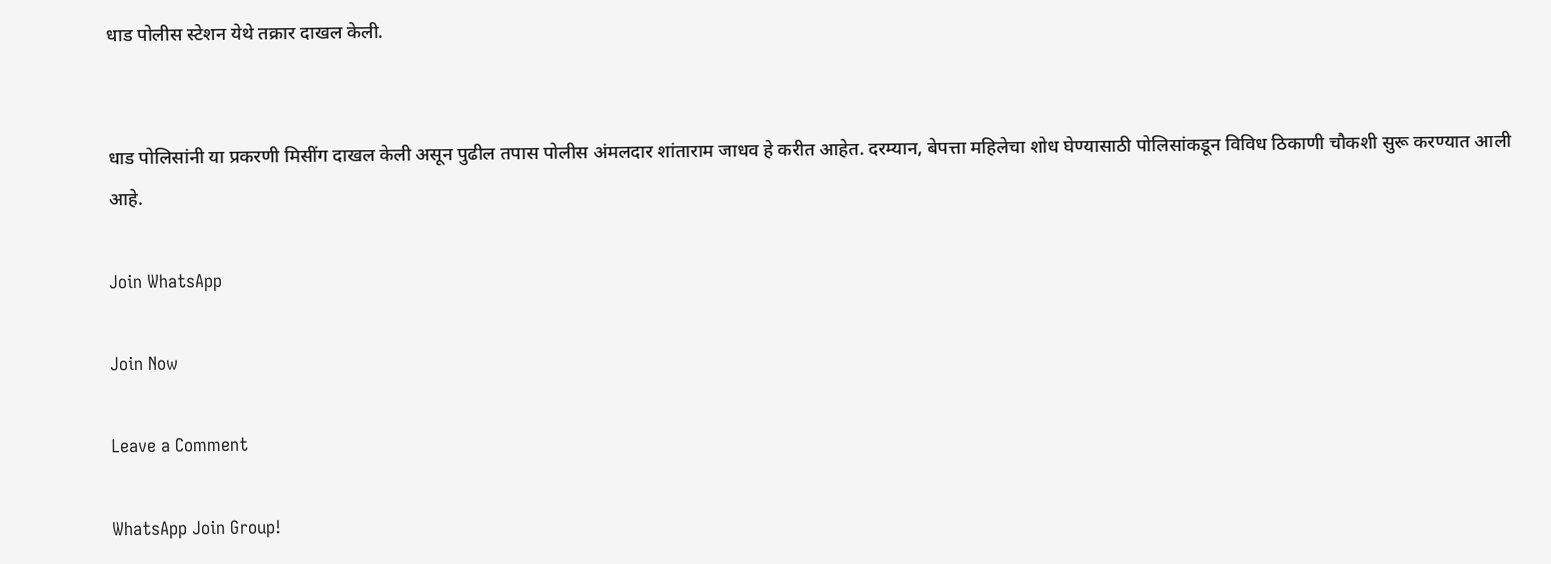धाड पोलीस स्टेशन येथे तक्रार दाखल केली.


धाड पोलिसांनी या प्रकरणी मिसींग दाखल केली असून पुढील तपास पोलीस अंमलदार शांताराम जाधव हे करीत आहेत. दरम्यान, बेपत्ता महिलेचा शोध घेण्यासाठी पोलिसांकडून विविध ठिकाणी चौकशी सुरू करण्यात आली आहे.

Join WhatsApp

Join Now

Leave a Comment

WhatsApp Join Group!